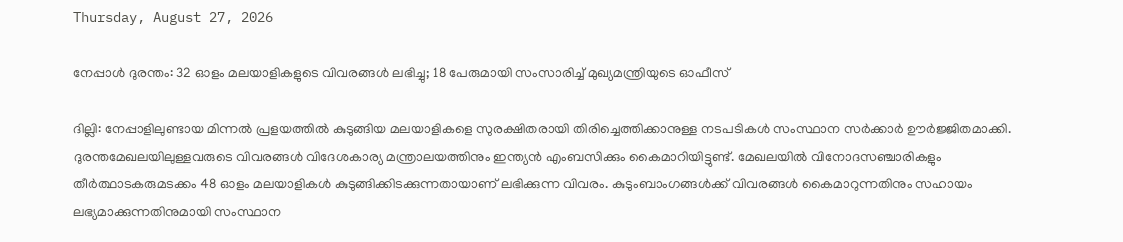Thursday, August 27, 2026

നേപ്പാള്‍ ദുരന്തം: 32 ഓളം മലയാളികളുടെ വിവരങ്ങള്‍ ലഭിച്ചു; 18 പേരുമായി സംസാരിച്ച് മുഖ്യമന്ത്രിയുടെ ഓഫീസ്

ദില്ലി: നേപ്പാളിലുണ്ടായ മിന്നല്‍ പ്രളയത്തില്‍ കുടുങ്ങിയ മലയാളികളെ സുരക്ഷിതരായി തിരിച്ചെത്തിക്കാനുള്ള നടപടികള്‍ സംസ്ഥാന സര്‍ക്കാര്‍ ഊര്‍ജ്ജിതമാക്കി. ദുരന്തമേഖലയിലുള്ളവരുടെ വിവരങ്ങള്‍ വിദേശകാര്യ മന്ത്രാലയത്തിനും ഇന്ത്യന്‍ എംബസിക്കും കൈമാറിയിട്ടുണ്ട്. മേഖലയില്‍ വിനോദസഞ്ചാരികളും തീര്‍ത്ഥാടകരുമടക്കം 48 ഓളം മലയാളികള്‍ കുടുങ്ങിക്കിടക്കുന്നതായാണ് ലഭിക്കുന്ന വിവരം. കുടുംബാംഗങ്ങള്‍ക്ക് വിവരങ്ങള്‍ കൈമാറുന്നതിനും സഹായം ലഭ്യമാക്കുന്നതിനുമായി സംസ്ഥാന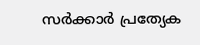സര്‍ക്കാര്‍ പ്രത്യേക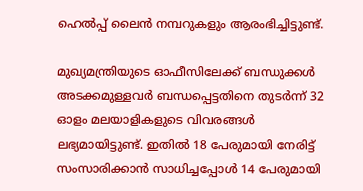ഹെല്‍പ്പ് ലൈന്‍ നമ്പറുകളും ആരംഭിച്ചിട്ടുണ്ട്.

മുഖ്യമന്ത്രിയുടെ ഓഫീസിലേക്ക് ബന്ധുക്കള്‍ അടക്കമുള്ളവര്‍ ബന്ധപ്പെട്ടതിനെ തുടര്‍ന്ന് 32 ഓളം മലയാളികളുടെ വിവരങ്ങള്‍ ലഭ്യമായിട്ടുണ്ട്. ഇതില്‍ 18 പേരുമായി നേരിട്ട് സംസാരിക്കാന്‍ സാധിച്ചപ്പോള്‍ 14 പേരുമായി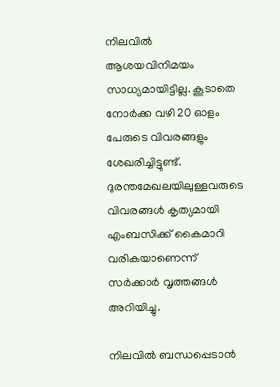നിലവില്‍ ആശയവിനിമയം സാധ്യമായിട്ടില്ല. കൂടാതെ നോര്‍ക്ക വഴി 20 ഓളം പേരുടെ വിവരങ്ങളും ശേഖരിച്ചിട്ടുണ്ട്. ദുരന്തമേഖലയിലുള്ളവരുടെ വിവരങ്ങള്‍ കൃത്യമായി എംബസിക്ക് കൈമാറി വരികയാണെന്ന് സര്‍ക്കാര്‍ വൃത്തങ്ങള്‍ അറിയിച്ചു.

നിലവില്‍ ബന്ധപ്പെടാന്‍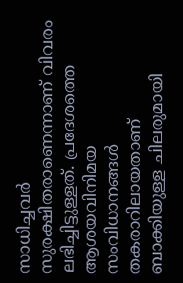സാധിച്ചവര്‍ സുരക്ഷിതരാണെന്നാണ് വിവരം ലഭിച്ചിട്ടുള്ളത്. പ്രദേശത്തെ ആശയവിനിമയ സംവിധാനങ്ങള്‍ തകരാറിലായതാണ് ബാക്കിയുള്ള ചിലരുമായി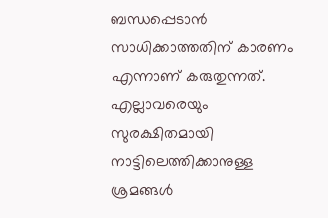ബന്ധപ്പെടാന്‍ സാധിക്കാത്തതിന് കാരണം എന്നാണ് കരുതുന്നത്. എല്ലാവരെയും സുരക്ഷിതമായി നാട്ടിലെത്തിക്കാനുള്ള ശ്രമങ്ങള്‍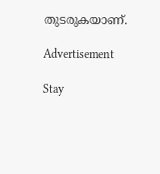തുടരുകയാണ്.

Advertisement

Stay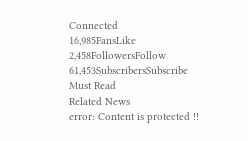Connected
16,985FansLike
2,458FollowersFollow
61,453SubscribersSubscribe
Must Read
Related News
error: Content is protected !!